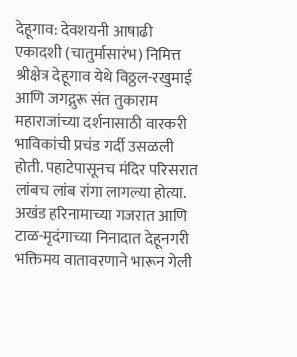देहूगाव: देवशयनी आषाढी एकादशी (चातुर्मासारंभ) निमित्त श्रीक्षेत्र देहूगाव येथे विठ्ठल-रखुमाई आणि जगद्गुरू संत तुकाराम महाराजांच्या दर्शनासाठी वारकरी भाविकांची प्रचंड गर्दी उसळली होती. पहाटेपासूनच मंदिर परिसरात लांबच लांब रांगा लागल्या होत्या. अखंड हरिनामाच्या गजरात आणि टाळ-मृदंगाच्या निनादात देहूनगरी भक्तिमय वातावरणाने भारून गेली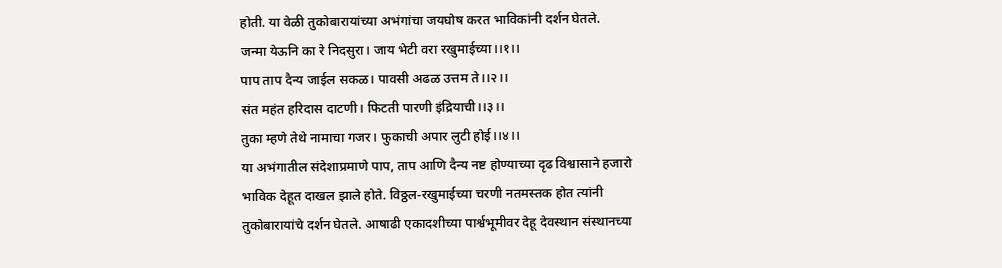होती. या वेळी तुकोबारायांच्या अभंगांचा जयघोष करत भाविकांनी दर्शन घेतले.
जन्मा येऊनि का रे निदसुरा। जाय भेटी वरा रखुमाईच्या।।१।।
पाप ताप दैन्य जाईल सकळ। पावसी अढळ उत्तम ते।।२।।
संत महंत हरिदास दाटणी। फिटती पारणी इंद्रियाची।।३।।
तुका म्हणे तेथे नामाचा गजर। फुकाची अपार लुटी होई।।४।।
या अभंगातील संदेशाप्रमाणे पाप, ताप आणि दैन्य नष्ट होण्याच्या दृढ विश्वासाने हजारो भाविक देहूत दाखल झाले होते. विठ्ठल-रखुमाईच्या चरणी नतमस्तक होत त्यांनी तुकोबारायांचे दर्शन घेतले. आषाढी एकादशीच्या पार्श्वभूमीवर देहू देवस्थान संस्थानच्या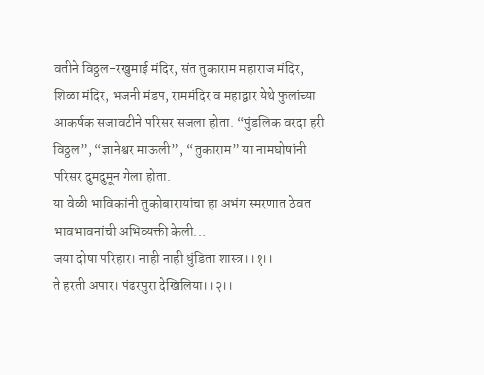वतीने विठ्ठल-रखुमाई मंदिर, संत तुकाराम महाराज मंदिर, शिळा मंदिर, भजनी मंडप, राममंदिर व महाद्वार येथे फुलांच्या आकर्षक सजावटीने परिसर सजला होता. “पुंडलिक वरदा हरी विठ्ठल”, “ज्ञानेश्वर माऊली”, “तुकाराम” या नामघोषांनी परिसर दुमदुमून गेला होता.
या वेळी भाविकांनी तुकोबारायांचा हा अभंग स्मरणात ठेवत भावभावनांची अभिव्यक्ती केली...
जया दोषा परिहार। नाही नाही धुंडिता शास्त्र।।१।।
ते हरती अपार। पंढरपुरा देखिलिया।।२।।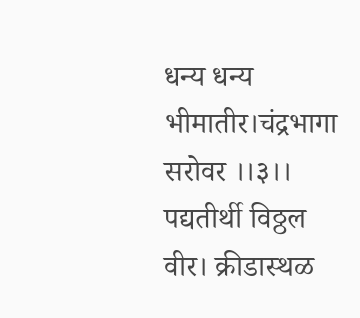धन्य धन्य भीमातीर।चंद्रभागा सरोवर ।।३।।
पद्यतीर्थी विठ्ठल वीर। क्रीडास्थळ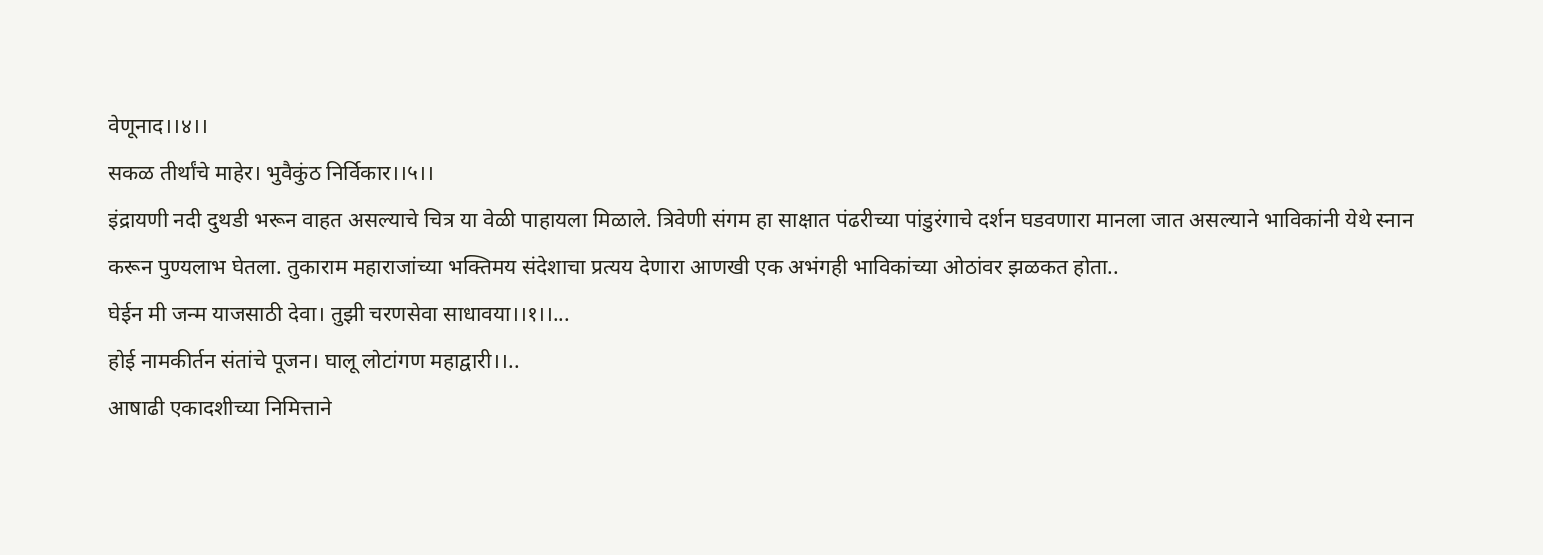वेणूनाद।।४।।
सकळ तीर्थांचे माहेर। भुवैकुंठ निर्विकार।।५।।
इंद्रायणी नदी दुथडी भरून वाहत असल्याचे चित्र या वेळी पाहायला मिळाले. त्रिवेणी संगम हा साक्षात पंढरीच्या पांडुरंगाचे दर्शन घडवणारा मानला जात असल्याने भाविकांनी येथे स्नान करून पुण्यलाभ घेतला. तुकाराम महाराजांच्या भक्तिमय संदेशाचा प्रत्यय देणारा आणखी एक अभंगही भाविकांच्या ओठांवर झळकत होता..
घेईन मी जन्म याजसाठी देवा। तुझी चरणसेवा साधावया।।१।।...
होई नामकीर्तन संतांचे पूजन। घालू लोटांगण महाद्वारी।।..
आषाढी एकादशीच्या निमित्ताने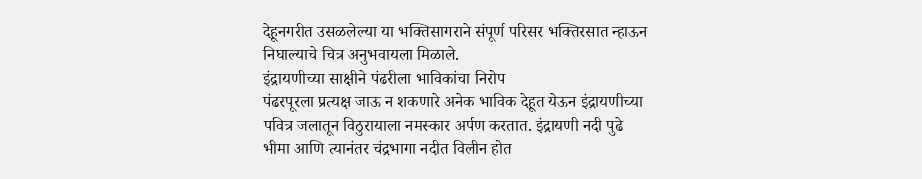देहूनगरीत उसळलेल्या या भक्तिसागराने संपूर्ण परिसर भक्तिरसात न्हाऊन निघाल्याचे चित्र अनुभवायला मिळाले.
इंद्रायणीच्या साक्षीने पंढरीला भाविकांचा निरोप
पंढरपूरला प्रत्यक्ष जाऊ न शकणारे अनेक भाविक देहूत येऊन इंद्रायणीच्या पवित्र जलातून विठुरायाला नमस्कार अर्पण करतात. इंद्रायणी नदी पुढे भीमा आणि त्यानंतर चंद्रभागा नदीत विलीन होत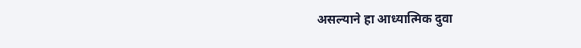असल्याने हा आध्यात्मिक दुवा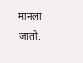मानला जातो.